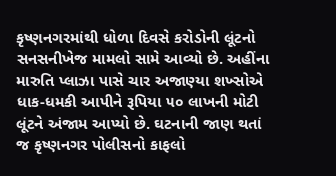કૃષ્ણનગરમાંથી ધોળા દિવસે કરોડોની લૂંટનો સનસનીખેજ મામલો સામે આવ્યો છે. અહીંના મારુતિ પ્લાઝા પાસે ચાર અજાણ્યા શખ્સોએ ધાક-ધમકી આપીને રૂપિયા ૫૦ લાખની મોટી લૂંટને અંજામ આપ્યો છે. ઘટનાની જાણ થતાં જ કૃષ્ણનગર પોલીસનો કાફલો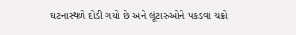ઘટનાસ્થળે દોડી ગયો છે અને લૂંટારુઓને પકડવા ચક્રો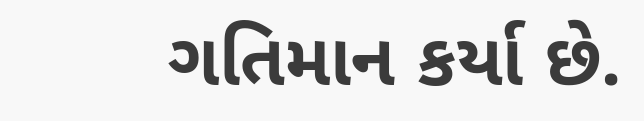ગતિમાન કર્યા છે.